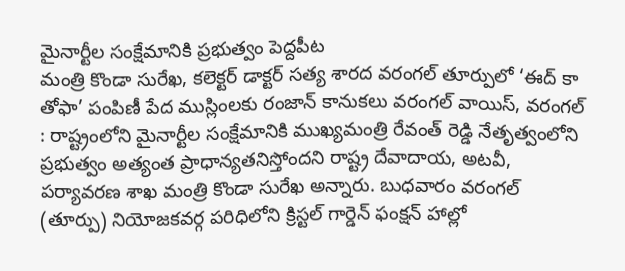మైనార్టీల సంక్షేమానికి ప్రభుత్వం పెద్దపీట
మంత్రి కొండా సురేఖ, కలెక్టర్ డాక్టర్ సత్య శారద వరంగల్ తూర్పులో ‘ఈద్ కా తోఫా’ పంపిణీ పేద ముస్లింలకు రంజాన్ కానుకలు వరంగల్ వాయిస్, వరంగల్ : రాష్ట్రంలోని మైనార్టీల సంక్షేమానికి ముఖ్యమంత్రి రేవంత్ రెడ్డి నేతృత్వంలోని ప్రభుత్వం అత్యంత ప్రాధాన్యతనిస్తోందని రాష్ట్ర దేవాదాయ, అటవీ, పర్యావరణ శాఖ మంత్రి కొండా సురేఖ అన్నారు. బుధవారం వరంగల్ (తూర్పు) నియోజకవర్గ పరిధిలోని క్రిస్టల్ గార్డెన్ ఫంక్షన్ హాల్లో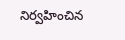నిర్వహించిన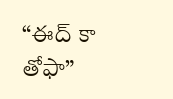“ఈద్ కా తోఫా”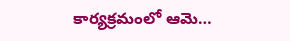కార్యక్రమంలో ఆమె…